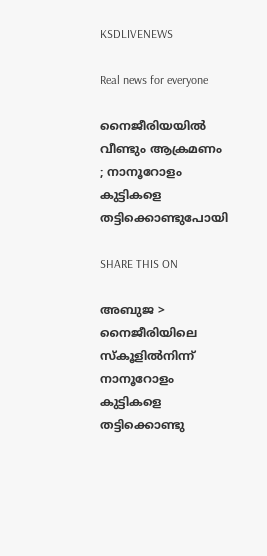KSDLIVENEWS

Real news for everyone

നൈജീരിയയിൽ വീണ്ടും ആക്രമണം ; നാനൂറോളം കുട്ടികളെ തട്ടിക്കൊണ്ടുപോയി

SHARE THIS ON

അബുജ > നൈജീരിയിലെ സ്‌കൂളിൽനിന്ന്‌ നാനൂറോളം കുട്ടികളെ തട്ടിക്കൊണ്ടു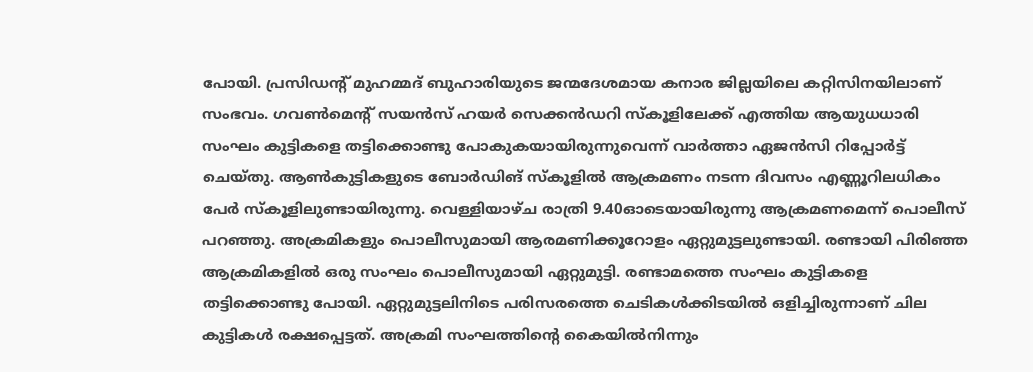പോയി. പ്രസിഡന്റ്‌ മുഹമ്മദ്‌ ബുഹാരിയുടെ ജന്മദേശമായ കനാര ജില്ലയിലെ കറ്റിസിനയിലാണ്‌‌ സംഭവം. ഗവൺമെന്റ്‌ സയൻസ്‌ ഹയർ സെക്കൻഡറി സ്‌കൂളിലേക്ക്‌ എത്തിയ ആയുധധാരി സംഘം കുട്ടികളെ തട്ടിക്കൊണ്ടു പോകുകയായിരുന്നുവെന്ന്‌ വാർത്താ ഏജൻസി റിപ്പോർട്ട്‌ ചെയ്‌തു. ആൺകുട്ടികളുടെ ബോർഡിങ്‌ സ്‌കൂളിൽ ആക്രമണം നടന്ന ദിവസം എണ്ണൂറിലധികം പേർ സ്‌കൂളിലുണ്ടായിരുന്നു‌. വെള്ളിയാഴ്‌ച രാത്രി 9.40ഓടെയായിരുന്നു ആക്രമണമെന്ന്‌ പൊലീസ്‌ പറഞ്ഞു. അക്രമികളും പൊലീസുമായി ആരമണിക്കൂറോളം ഏറ്റുമുട്ടലുണ്ടായി. രണ്ടായി പിരിഞ്ഞ ആക്രമികളിൽ ഒരു സംഘം പൊലീസുമായി ഏറ്റുമുട്ടി. രണ്ടാമത്തെ സംഘം കുട്ടികളെ തട്ടിക്കൊണ്ടു പോയി. ഏറ്റുമുട്ടലിനിടെ പരിസരത്തെ ചെടികൾക്കിടയിൽ ഒളിച്ചിരുന്നാണ്‌‌ ചില കുട്ടികൾ രക്ഷപ്പെട്ടത്‌. അക്രമി സംഘത്തിന്റെ കൈയിൽനിന്നും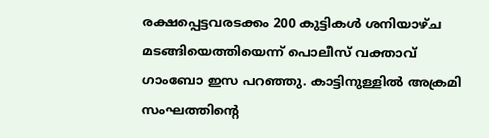രക്ഷപ്പെട്ടവരടക്കം 200 കുട്ടികൾ ശനിയാഴ്‌ച മടങ്ങിയെത്തിയെന്ന്‌ പൊലീസ്‌ വക്താവ്‌ ഗാംബോ ഇസ പറഞ്ഞു. കാട്ടിനുള്ളിൽ അക്രമി സംഘത്തിന്റെ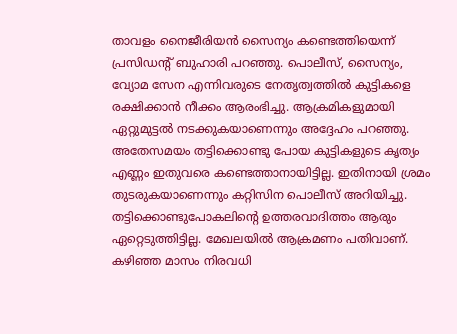താവളം നൈജീരിയൻ സൈന്യം കണ്ടെത്തിയെന്ന്‌ പ്രസിഡന്റ്‌ ബുഹാരി പറഞ്ഞു. പൊലീസ്‌, സൈന്യം, വ്യോമ സേന എന്നിവരുടെ നേതൃത്വത്തിൽ കുട്ടികളെ രക്ഷിക്കാൻ നീക്കം ആരംഭിച്ചു. ആക്രമികളുമായി ഏറ്റുമുട്ടൽ നടക്കുകയാണെന്നും അദ്ദേഹം പറഞ്ഞു. അതേസമയം തട്ടിക്കൊണ്ടു പോയ കുട്ടികളുടെ കൃത്യം എണ്ണം ഇതുവരെ കണ്ടെത്താനായിട്ടില്ല. ഇതിനായി ശ്രമം തുടരുകയാണെന്നും കറ്റിസിന പൊലീസ്‌ അറിയിച്ചു. തട്ടിക്കൊണ്ടുപോകലിന്റെ ഉത്തരവാദിത്തം ആരും ഏറ്റെടുത്തിട്ടില്ല. മേഖലയിൽ ആക്രമണം പതിവാണ്‌. കഴിഞ്ഞ മാസം നിരവധി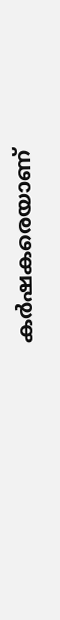കർഷകരെയാണ്‌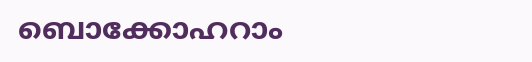ബൊക്കോഹറാം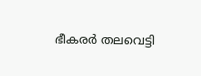ഭീകരർ തലവെട്ടി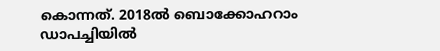കൊന്നത്‌. 2018ൽ ബൊക്കോഹറാം ഡാപച്ചിയിൽ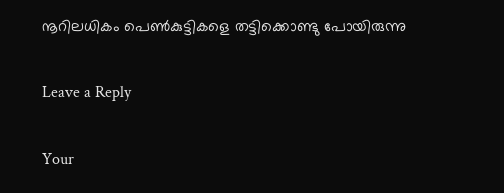നൂറിലധികം പെൺകുട്ടികളെ തട്ടിക്കൊണ്ടു പോയിരുന്നു

Leave a Reply

Your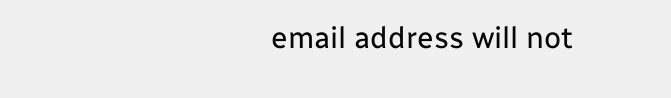email address will not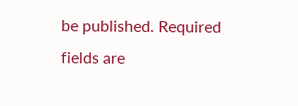be published. Required fields are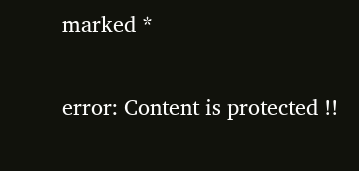marked *

error: Content is protected !!